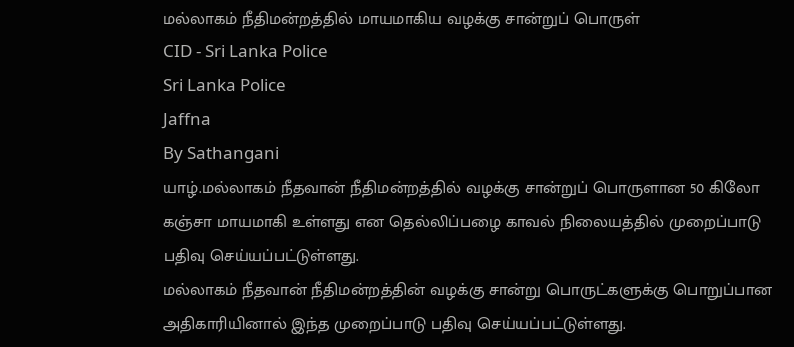மல்லாகம் நீதிமன்றத்தில் மாயமாகிய வழக்கு சான்றுப் பொருள்
CID - Sri Lanka Police
Sri Lanka Police
Jaffna
By Sathangani
யாழ்.மல்லாகம் நீதவான் நீதிமன்றத்தில் வழக்கு சான்றுப் பொருளான 50 கிலோ கஞ்சா மாயமாகி உள்ளது என தெல்லிப்பழை காவல் நிலையத்தில் முறைப்பாடு பதிவு செய்யப்பட்டுள்ளது.
மல்லாகம் நீதவான் நீதிமன்றத்தின் வழக்கு சான்று பொருட்களுக்கு பொறுப்பான அதிகாரியினால் இந்த முறைப்பாடு பதிவு செய்யப்பட்டுள்ளது.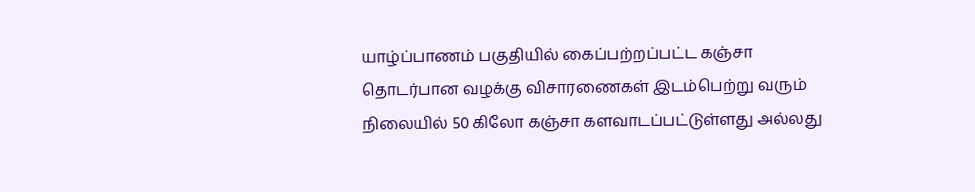யாழ்ப்பாணம் பகுதியில் கைப்பற்றப்பட்ட கஞ்சா தொடர்பான வழக்கு விசாரணைகள் இடம்பெற்று வரும் நிலையில் 50 கிலோ கஞ்சா களவாடப்பட்டுள்ளது அல்லது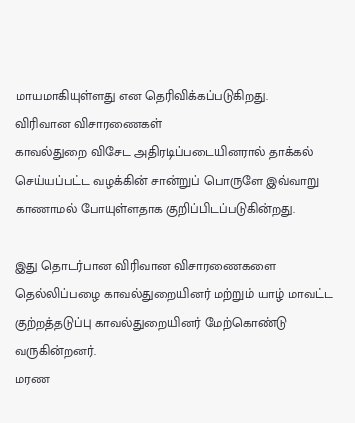மாயமாகியுள்ளது என தெரிவிக்கப்படுகிறது.
விரிவான விசாரணைகள்
காவல்துறை விசேட அதிரடிப்படையினரால் தாக்கல் செய்யப்பட்ட வழக்கின் சான்றுப் பொருளே இவ்வாறு காணாமல் போயுள்ளதாக குறிப்பிடப்படுகின்றது.

இது தொடர்பான விரிவான விசாரணைகளை தெல்லிப்பழை காவல்துறையினர் மற்றும் யாழ் மாவட்ட குற்றத்தடுப்பு காவல்துறையினர் மேற்கொண்டு வருகின்றனர்.
மரண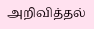அறிவித்தல்